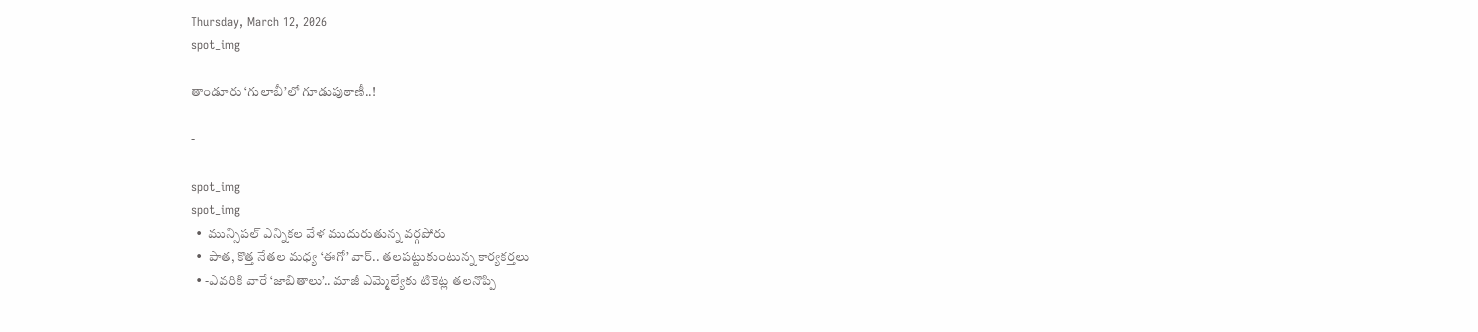Thursday, March 12, 2026
spot_img

తాండూరు ‘గులాబీ’లో గూడుపుఠాణీ..!

-

spot_img
spot_img
  •  మున్సిపల్ ఎన్నికల వేళ ముదురుతున్న వర్గపోరు
  •  పాత, కొత్త నేతల మధ్య ‘ఈగో’ వార్.. తలపట్టుకుంటున్న కార్యకర్తలు
  • -ఎవరికి వారే ‘జాబితాలు’.. మాజీ ఎమ్మెల్యేకు టికెట్ల తలనొప్పి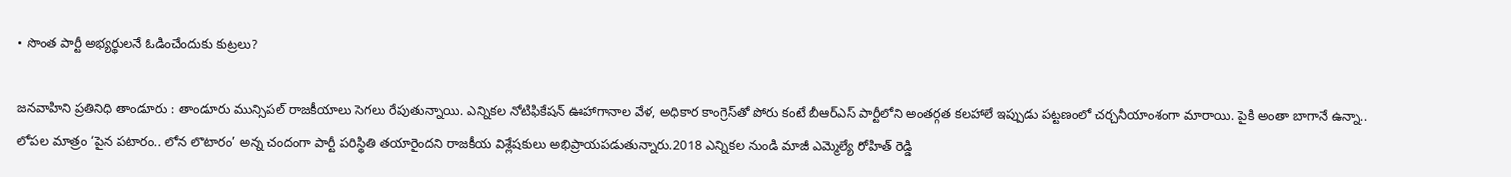• సొంత పార్టీ అభ్యర్థులనే ఓడించేందుకు కుట్రలు?

జనవాహిని ప్రతినిధి తాండూరు : తాండూరు మున్సిపల్ రాజకీయాలు సెగలు రేపుతున్నాయి. ఎన్నికల నోటిఫికేషన్ ఊహాగానాల వేళ, అధికార కాంగ్రెస్‌తో పోరు కంటే బీఆర్ఎస్ పార్టీలోని అంతర్గత కలహాలే ఇప్పుడు పట్టణంలో చర్చనీయాంశంగా మారాయి. పైకి అంతా బాగానే ఉన్నా.. లోపల మాత్రం ‘పైన పటారం.. లోన లొటారం’ అన్న చందంగా పార్టీ పరిస్థితి తయారైందని రాజకీయ విశ్లేషకులు అభిప్రాయపడుతున్నారు.2018 ఎన్నికల నుండి మాజీ ఎమ్మెల్యే రోహిత్ రెడ్డి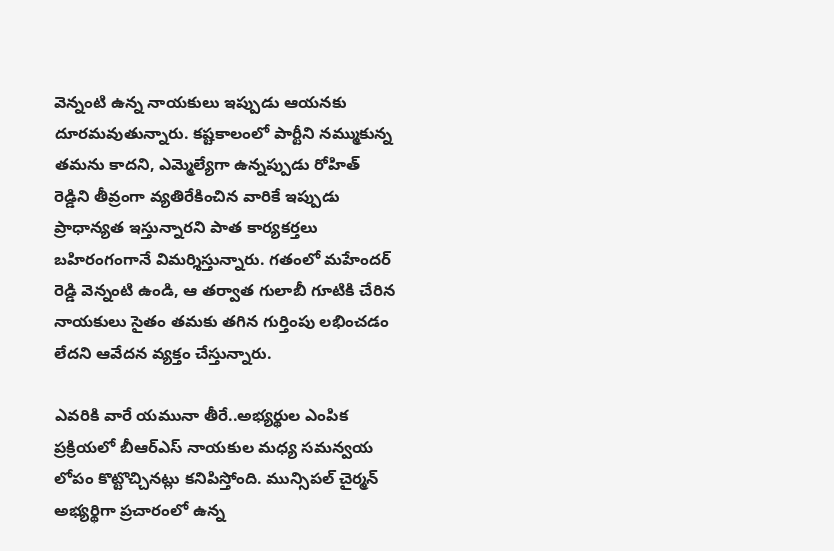వెన్నంటి ఉన్న నాయకులు ఇప్పుడు ఆయనకు దూరమవుతున్నారు. కష్టకాలంలో పార్టీని నమ్ముకున్న తమను కాదని, ఎమ్మెల్యేగా ఉన్నప్పుడు రోహిత్ రెడ్డిని తీవ్రంగా వ్యతిరేకించిన వారికే ఇప్పుడు ప్రాధాన్యత ఇస్తున్నారని పాత కార్యకర్తలు బహిరంగంగానే విమర్శిస్తున్నారు. గతంలో మహేందర్ రెడ్డి వెన్నంటి ఉండి, ఆ తర్వాత గులాబీ గూటికి చేరిన నాయకులు సైతం తమకు తగిన గుర్తింపు లభించడం లేదని ఆవేదన వ్యక్తం చేస్తున్నారు.

ఎవరికి వారే యమునా తీరే..అభ్యర్థుల ఎంపిక ప్రక్రియలో బీఆర్ఎస్ నాయకుల మధ్య సమన్వయ లోపం కొట్టొచ్చినట్లు కనిపిస్తోంది. మున్సిపల్ చైర్మన్ అభ్యర్థిగా ప్రచారంలో ఉన్న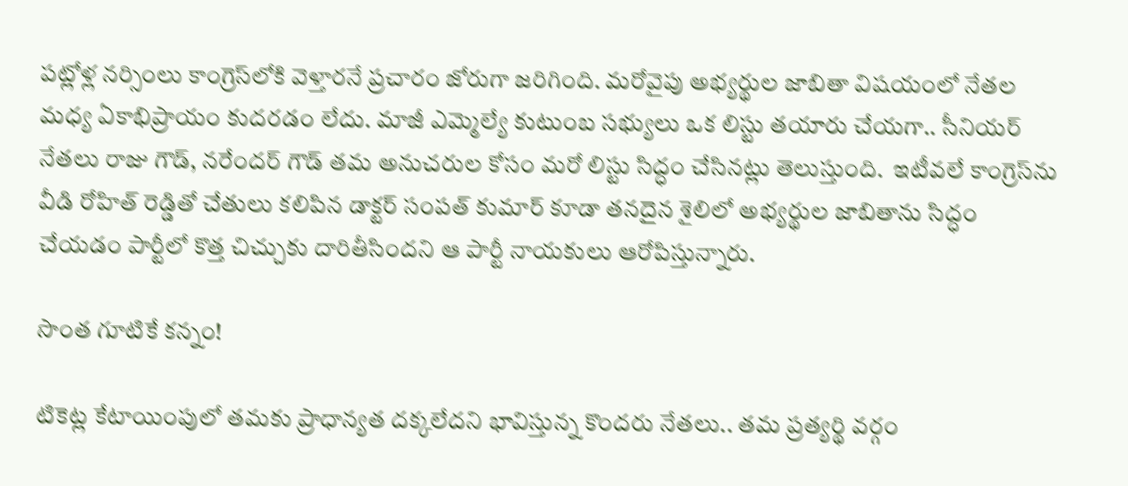పట్లోళ్ల నర్సింలు కాంగ్రెస్‌లోకి వెళ్తారనే ప్రచారం జోరుగా జరిగింది. మరోవైపు అభ్యర్థుల జాబితా విషయంలో నేతల మధ్య ఏకాభిప్రాయం కుదరడం లేదు. మాజీ ఎమ్మెల్యే కుటుంబ సభ్యులు ఒక లిస్టు తయారు చేయగా.. సీనియర్ నేతలు రాజు గౌడ్, నరేందర్ గౌడ్ తమ అనుచరుల కోసం మరో లిస్టు సిద్ధం చేసినట్లు తెలుస్తుంది.  ఇటీవలే కాంగ్రెస్‌ను వీడి రోహిత్ రెడ్డితో చేతులు కలిపిన డాక్టర్ సంపత్ కుమార్ కూడా తనదైన శైలిలో అభ్యర్థుల జాబితాను సిద్ధం చేయడం పార్టీలో కొత్త చిచ్చుకు దారితీసిందని ఆ పార్టీ నాయకులు ఆరోపిస్తున్నారు.

సొంత గూటికే కన్నం!

టికెట్ల కేటాయింపులో తమకు ప్రాధాన్యత దక్కలేదని భావిస్తున్న కొందరు నేతలు.. తమ ప్రత్యర్థి వర్గం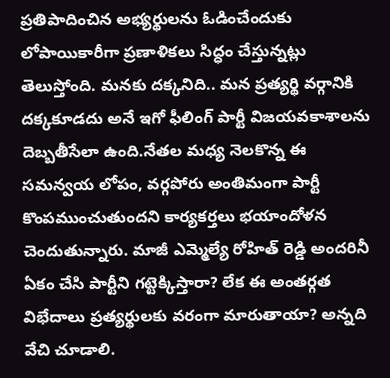ప్రతిపాదించిన అభ్యర్థులను ఓడించేందుకు లోపాయికారీగా ప్రణాళికలు సిద్ధం చేస్తున్నట్లు తెలుస్తోంది. మనకు దక్కనిది.. మన ప్రత్యర్థి వర్గానికి దక్కకూడదు అనే ఇగో ఫీలింగ్ పార్టీ విజయవకాశాలను దెబ్బతీసేలా ఉంది.నేతల మధ్య నెలకొన్న ఈ సమన్వయ లోపం, వర్గపోరు అంతిమంగా పార్టీ కొంపముంచుతుందని కార్యకర్తలు భయాందోళన చెందుతున్నారు. మాజీ ఎమ్మెల్యే రోహిత్ రెడ్డి అందరినీ ఏకం చేసి పార్టీని గట్టెక్కిస్తారా? లేక ఈ అంతర్గత విభేదాలు ప్రత్యర్థులకు వరంగా మారుతాయా? అన్నది వేచి చూడాలి.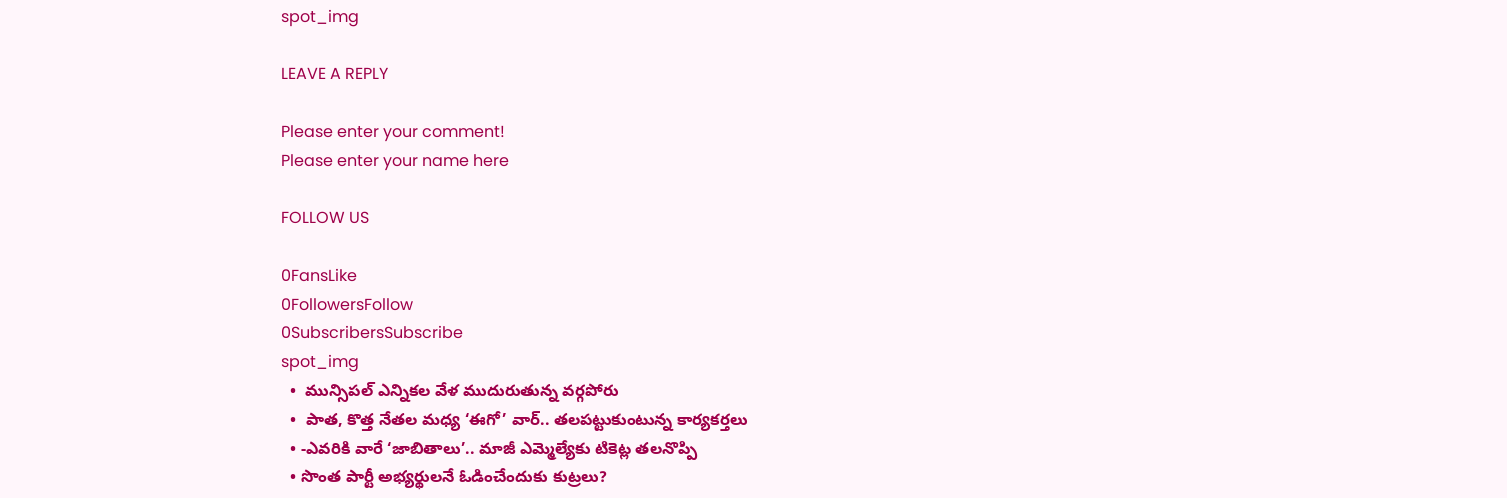spot_img

LEAVE A REPLY

Please enter your comment!
Please enter your name here

FOLLOW US

0FansLike
0FollowersFollow
0SubscribersSubscribe
spot_img
  •  మున్సిపల్ ఎన్నికల వేళ ముదురుతున్న వర్గపోరు
  •  పాత, కొత్త నేతల మధ్య ‘ఈగో’ వార్.. తలపట్టుకుంటున్న కార్యకర్తలు
  • -ఎవరికి వారే ‘జాబితాలు’.. మాజీ ఎమ్మెల్యేకు టికెట్ల తలనొప్పి
  • సొంత పార్టీ అభ్యర్థులనే ఓడించేందుకు కుట్రలు?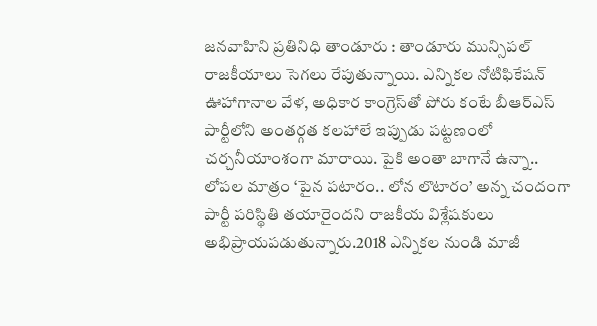జనవాహిని ప్రతినిధి తాండూరు : తాండూరు మున్సిపల్ రాజకీయాలు సెగలు రేపుతున్నాయి. ఎన్నికల నోటిఫికేషన్ ఊహాగానాల వేళ, అధికార కాంగ్రెస్‌తో పోరు కంటే బీఆర్ఎస్ పార్టీలోని అంతర్గత కలహాలే ఇప్పుడు పట్టణంలో చర్చనీయాంశంగా మారాయి. పైకి అంతా బాగానే ఉన్నా.. లోపల మాత్రం ‘పైన పటారం.. లోన లొటారం’ అన్న చందంగా పార్టీ పరిస్థితి తయారైందని రాజకీయ విశ్లేషకులు అభిప్రాయపడుతున్నారు.2018 ఎన్నికల నుండి మాజీ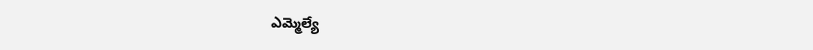ఎమ్మెల్యే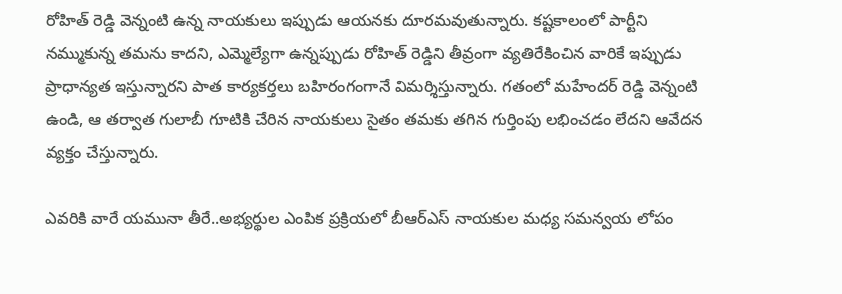రోహిత్ రెడ్డి వెన్నంటి ఉన్న నాయకులు ఇప్పుడు ఆయనకు దూరమవుతున్నారు. కష్టకాలంలో పార్టీని నమ్ముకున్న తమను కాదని, ఎమ్మెల్యేగా ఉన్నప్పుడు రోహిత్ రెడ్డిని తీవ్రంగా వ్యతిరేకించిన వారికే ఇప్పుడు ప్రాధాన్యత ఇస్తున్నారని పాత కార్యకర్తలు బహిరంగంగానే విమర్శిస్తున్నారు. గతంలో మహేందర్ రెడ్డి వెన్నంటి ఉండి, ఆ తర్వాత గులాబీ గూటికి చేరిన నాయకులు సైతం తమకు తగిన గుర్తింపు లభించడం లేదని ఆవేదన వ్యక్తం చేస్తున్నారు.

ఎవరికి వారే యమునా తీరే..అభ్యర్థుల ఎంపిక ప్రక్రియలో బీఆర్ఎస్ నాయకుల మధ్య సమన్వయ లోపం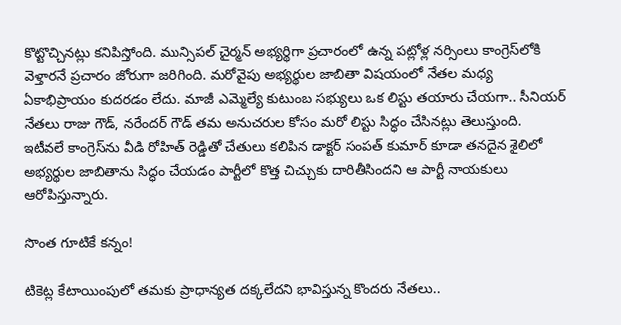కొట్టొచ్చినట్లు కనిపిస్తోంది. మున్సిపల్ చైర్మన్ అభ్యర్థిగా ప్రచారంలో ఉన్న పట్లోళ్ల నర్సింలు కాంగ్రెస్‌లోకి వెళ్తారనే ప్రచారం జోరుగా జరిగింది. మరోవైపు అభ్యర్థుల జాబితా విషయంలో నేతల మధ్య ఏకాభిప్రాయం కుదరడం లేదు. మాజీ ఎమ్మెల్యే కుటుంబ సభ్యులు ఒక లిస్టు తయారు చేయగా.. సీనియర్ నేతలు రాజు గౌడ్, నరేందర్ గౌడ్ తమ అనుచరుల కోసం మరో లిస్టు సిద్ధం చేసినట్లు తెలుస్తుంది.  ఇటీవలే కాంగ్రెస్‌ను వీడి రోహిత్ రెడ్డితో చేతులు కలిపిన డాక్టర్ సంపత్ కుమార్ కూడా తనదైన శైలిలో అభ్యర్థుల జాబితాను సిద్ధం చేయడం పార్టీలో కొత్త చిచ్చుకు దారితీసిందని ఆ పార్టీ నాయకులు ఆరోపిస్తున్నారు.

సొంత గూటికే కన్నం!

టికెట్ల కేటాయింపులో తమకు ప్రాధాన్యత దక్కలేదని భావిస్తున్న కొందరు నేతలు..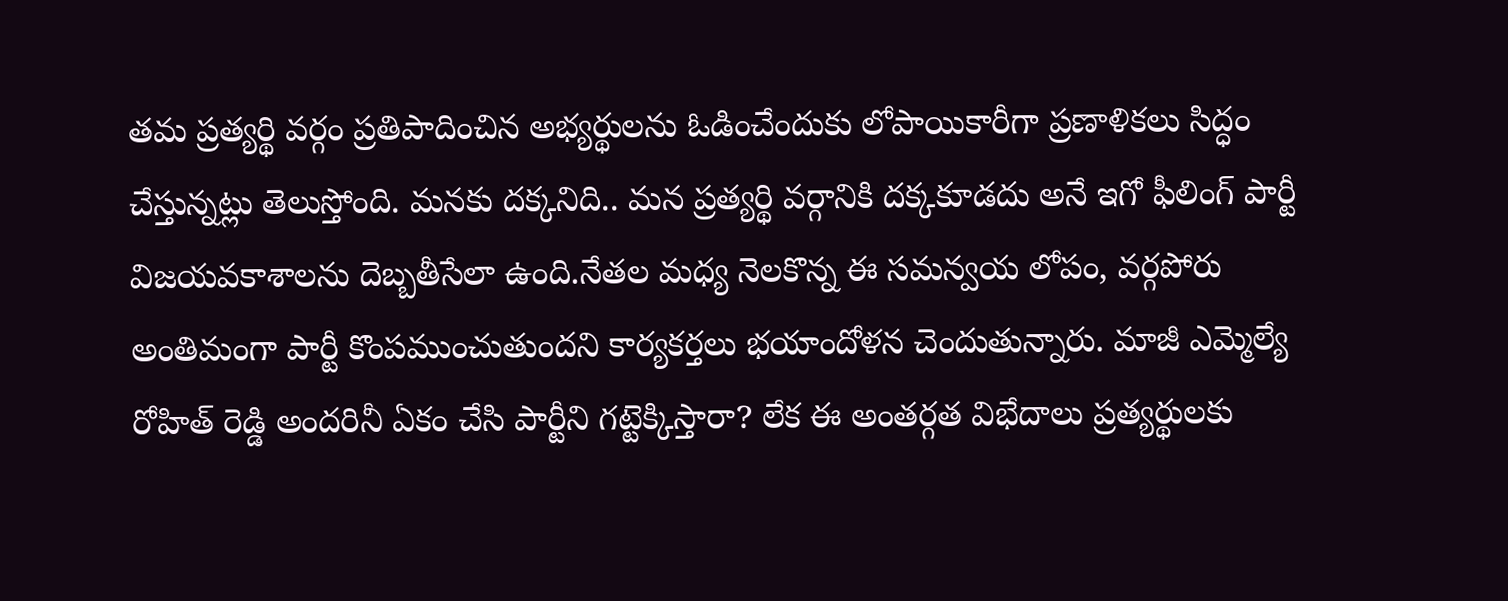తమ ప్రత్యర్థి వర్గం ప్రతిపాదించిన అభ్యర్థులను ఓడించేందుకు లోపాయికారీగా ప్రణాళికలు సిద్ధం చేస్తున్నట్లు తెలుస్తోంది. మనకు దక్కనిది.. మన ప్రత్యర్థి వర్గానికి దక్కకూడదు అనే ఇగో ఫీలింగ్ పార్టీ విజయవకాశాలను దెబ్బతీసేలా ఉంది.నేతల మధ్య నెలకొన్న ఈ సమన్వయ లోపం, వర్గపోరు అంతిమంగా పార్టీ కొంపముంచుతుందని కార్యకర్తలు భయాందోళన చెందుతున్నారు. మాజీ ఎమ్మెల్యే రోహిత్ రెడ్డి అందరినీ ఏకం చేసి పార్టీని గట్టెక్కిస్తారా? లేక ఈ అంతర్గత విభేదాలు ప్రత్యర్థులకు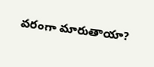వరంగా మారుతాయా?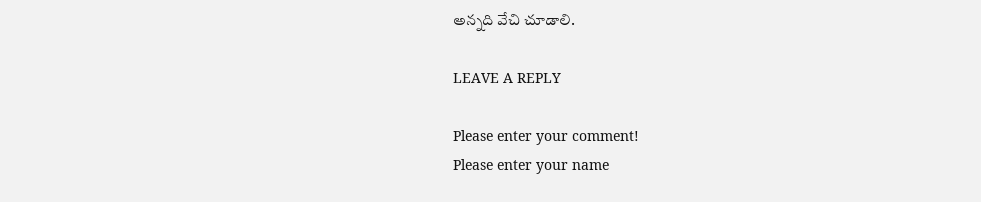అన్నది వేచి చూడాలి.

LEAVE A REPLY

Please enter your comment!
Please enter your name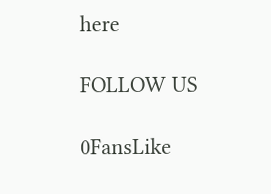here

FOLLOW US

0FansLike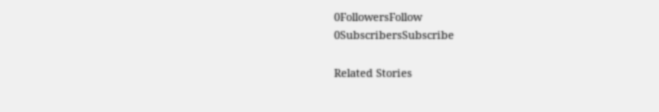0FollowersFollow
0SubscribersSubscribe

Related Stories